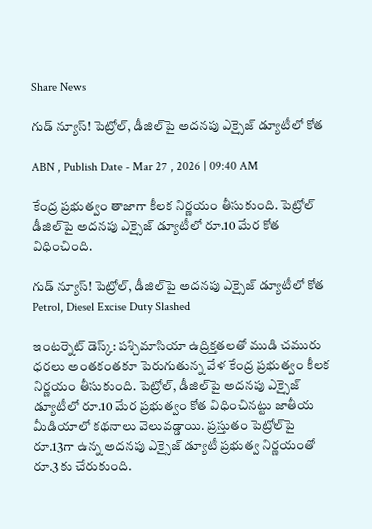Share News

గుడ్ న్యూస్! పెట్రోల్, డీజిల్‌పై అదనపు ఎక్సైజ్ డ్యూటీలో కోత

ABN , Publish Date - Mar 27 , 2026 | 09:40 AM

కేంద్ర ప్రభుత్వం తాజాగా కీలక నిర్ణయం తీసుకుంది. పెట్రోల్ డీజిల్‌పై అదనపు ఎక్సైజ్ డ్యూటీలో రూ.10 మేర కోత విధించింది.

గుడ్ న్యూస్! పెట్రోల్, డీజిల్‌పై అదనపు ఎక్సైజ్ డ్యూటీలో కోత
Petrol, Diesel Excise Duty Slashed

ఇంటర్నెట్ డెస్క్: పశ్చిమాసియా ఉద్రిక్తతలతో ముడి చమురు ధరలు అంతకంతకూ పెరుగుతున్న వేళ కేంద్ర ప్రభుత్వం కీలక నిర్ణయం తీసుకుంది. పెట్రోల్, డీజిల్‌‌పై అదనపు ఎక్సైజ్ డ్యూటీలో రూ.10 మేర ప్రభుత్వం కోత విధించినట్టు జాతీయ మీడియాలో కథనాలు వెలువడ్డాయి. ప్రస్తుతం పెట్రోల్‌పై రూ.13గా ఉన్న అదనపు ఎక్సైజ్ డ్యూటీ ప్రభుత్వ నిర్ణయంతో రూ.3కు చేరుకుంది.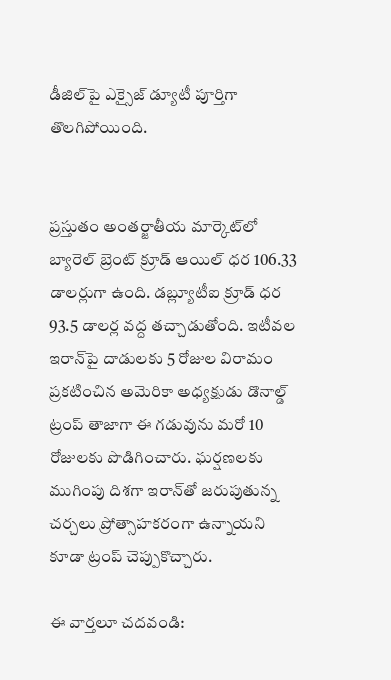డీజిల్‌పై ఎక్సైజ్ డ్యూటీ పూర్తిగా తొలగిపోయింది.


ప్రస్తుతం అంతర్జాతీయ మార్కెట్‌లో బ్యారెల్ బ్రెంట్ క్రూడ్ ఆయిల్ ధర 106.33 డాలర్లుగా ఉంది. డబ్ల్యూటీఐ క్రూడ్ ధర 93.5 డాలర్ల వద్ద తచ్చాడుతోంది. ఇటీవల ఇరాన్‌పై దాడులకు 5 రోజుల విరామం ప్రకటించిన అమెరికా అధ్యక్షుడు డొనాల్డ్ ట్రంప్ తాజాగా ఈ గడువును మరో 10 రోజులకు పొడిగించారు. ఘర్షణలకు ముగింపు దిశగా ఇరాన్‌తో జరుపుతున్న చర్చలు ప్రోత్సాహకరంగా ఉన్నాయని కూడా ట్రంప్ చెప్పుకొచ్చారు.

ఈ వార్తలూ చదవండి: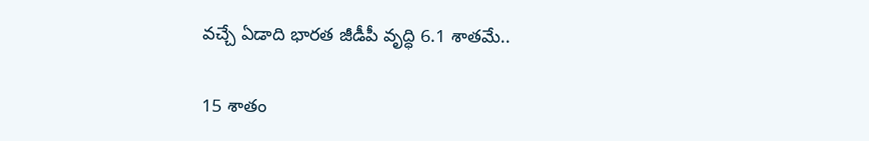వచ్చే ఏడాది భారత జీడీపీ వృద్ధి 6.1 శాతమే..

15 శాతం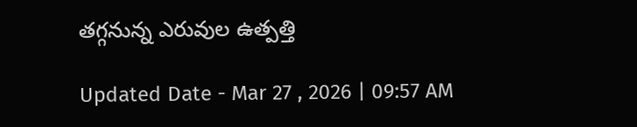తగ్గనున్న ఎరువుల ఉత్పత్తి

Updated Date - Mar 27 , 2026 | 09:57 AM